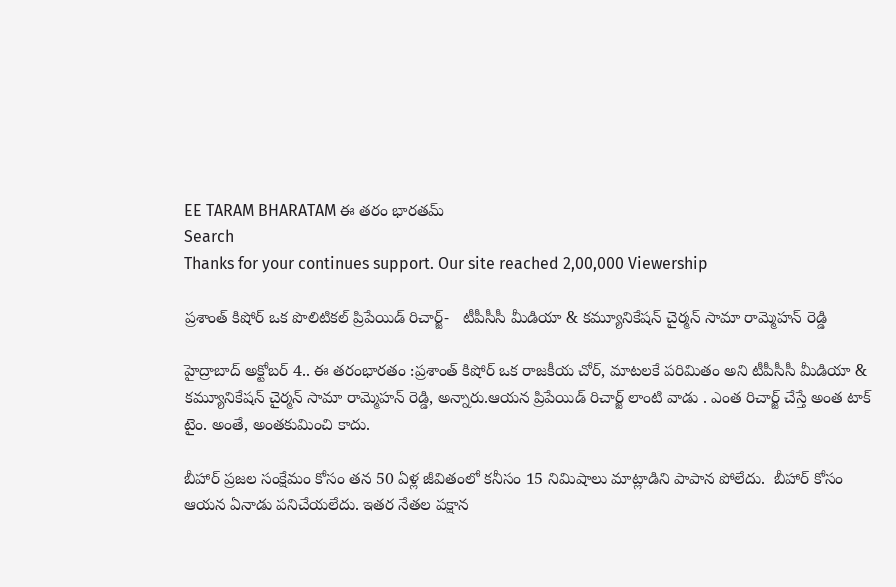EE TARAM BHARATAM ఈ తరం భారతమ్
Search
Thanks for your continues support. Our site reached 2,00,000 Viewership

ప్ర‌శాంత్ కిషోర్ ఒక పొలిటిక‌ల్ ప్రిపేయిడ్ రిచార్జ్-   టీపీసీసీ మీడియా & క‌మ్యూనికేష‌న్ చైర్మ‌న్ సామా రామ్మెహ‌న్ రెడ్డి

హైద్రాబాద్ అక్టోబర్ 4.. ఈ తరంభారతం :ప్ర‌శాంత్ కిషోర్ ఒక రాజ‌కీయ చోర్, మాటలకే పరిమితం అని టీపీసీసీ మీడియా & క‌మ్యూనికేష‌న్ చైర్మ‌న్ సామా రామ్మెహ‌న్ రెడ్డి, అన్నారు.ఆయ‌న ప్రిపేయిడ్ రిచార్జ్ లాంటి వాడు . ఎంత రిచార్జ్ చేస్తే అంత టాక్ టైం. అంతే, అంతకుమించి కాదు.

బీహార్ ప్రజల సంక్షేమం కోసం త‌న 50 ఏళ్ల జీవితంలో క‌నీసం 15 నిమిషాలు మాట్లాడిని పాపాన పోలేదు.  బీహార్ కోసం ఆయన ఏనాడు పనిచేయలేదు. ఇత‌ర నేతల పక్షాన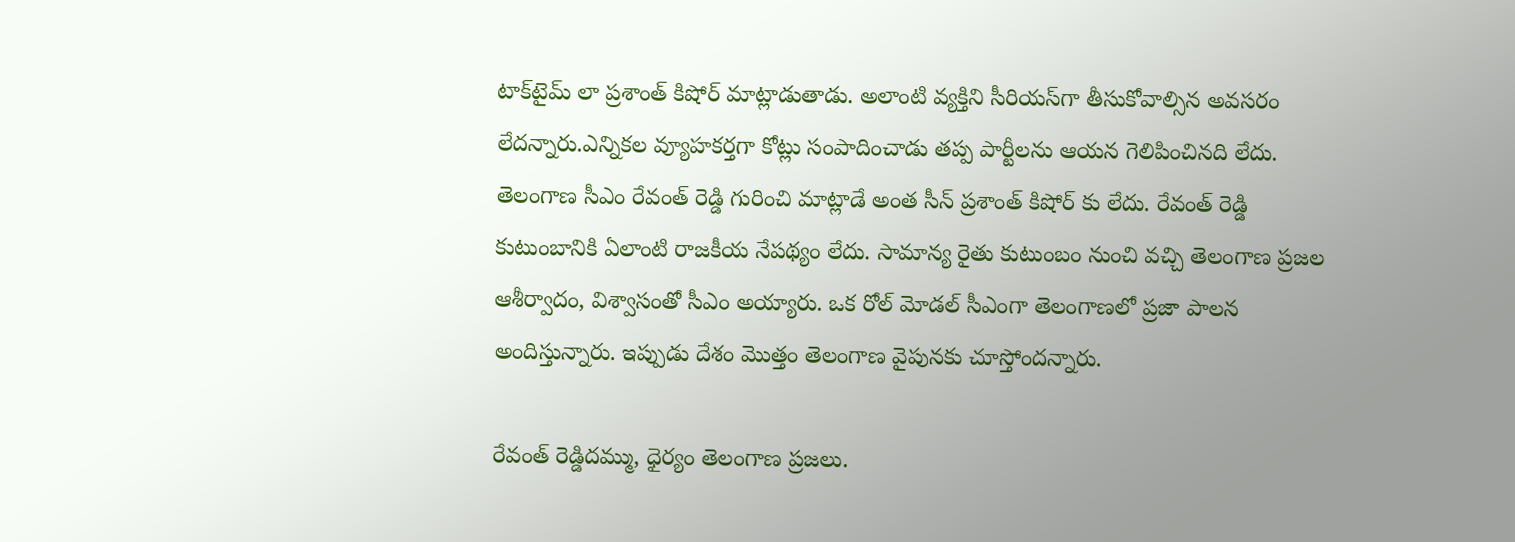టాక్‌టైమ్ లా ప్ర‌శాంత్ కిషోర్ మాట్లాడుతాడు. అలాంటి వ్య‌క్తిని సీరియస్‌గా తీసుకోవాల్సిన అవసరం లేదన్నారు.ఎన్నికల వ్యూహకర్తగా కోట్లు సంపాదించాడు త‌ప్ప పార్టీల‌ను ఆయ‌న గెలిపించినది లేదు. తెలంగాణ సీఎం రేవంత్ రెడ్డి గురించి మాట్లాడే అంత సీన్ ప్ర‌శాంత్ కిషోర్ కు లేదు. రేవంత్ రెడ్డి కుటుంబానికి ఏలాంటి రాజకీయ నేపథ్యం లేదు. సామాన్య రైతు కుటుంబం నుంచి వ‌చ్చి తెలంగాణ ప్రజల ఆశీర్వాదం, విశ్వాసంతో సీఎం అయ్యారు. ఒక రోల్ మోడల్ సీఎంగా తెలంగాణ‌లో ప్ర‌జా పాల‌న అందిస్తున్నారు. ఇప్పుడు దేశం మొత్తం తెలంగాణ వైపున‌కు చూస్తోందన్నారు.

రేవంత్ రెడ్డిదమ్ము, ధైర్యం తెలంగాణ ప్రజలు.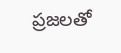ప్రజలతో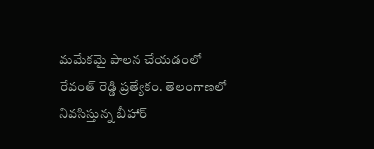మమేకమై పాలన చేయడంలో రేవంత్ రెడ్డి ప్రత్యేకం. తెలంగాణ‌లో నివ‌సిస్తున్న‌ బీహార్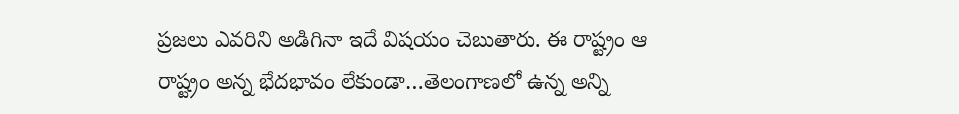ప్రజలు ఎవ‌రిని అడిగినా ఇదే విష‌యం చెబుతారు. ఈ రాష్ట్రం ఆ రాష్ట్రం అన్న భేద‌భావం లేకుండా…తెలంగాణ‌లో ఉన్న అన్ని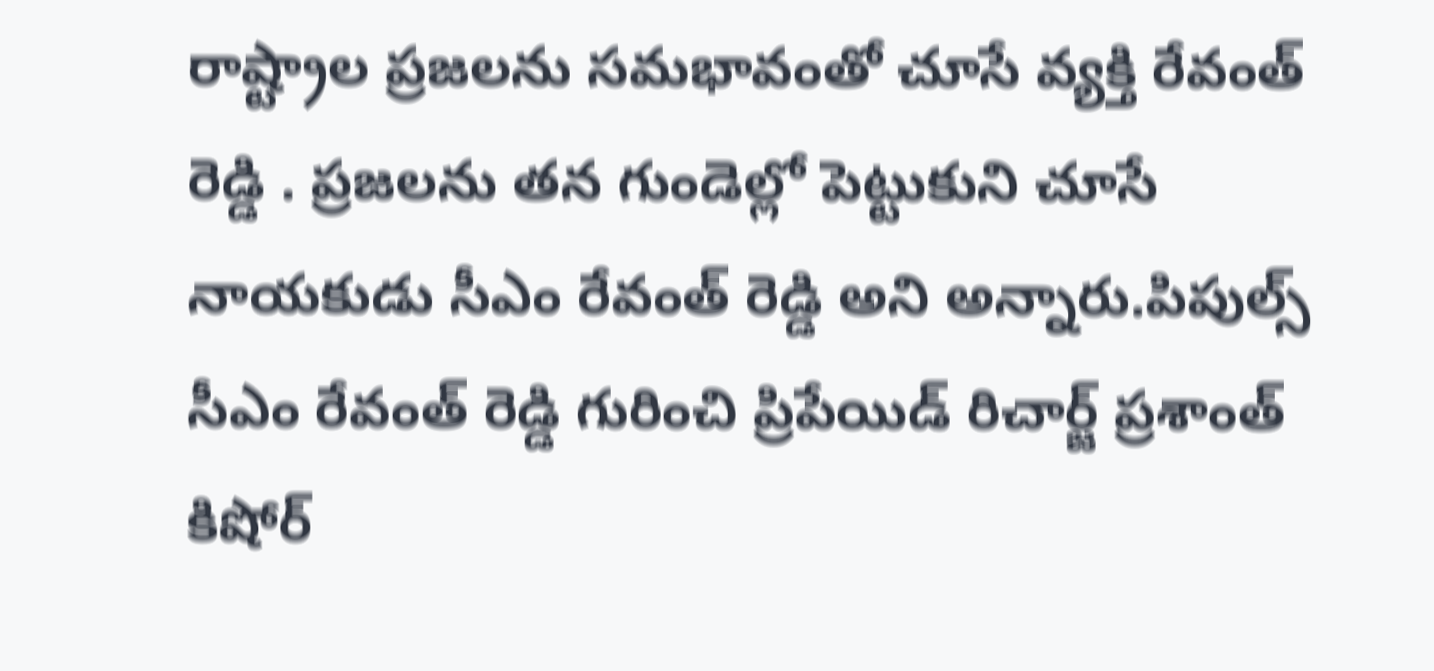రాష్ట్రాల ప్ర‌జ‌ల‌ను స‌మ‌భావంతో చూసే వ్య‌క్తి రేవంత్ రెడ్డి . ప్రజలను తన‌ గుండెల్లో పెట్టుకుని చూసే నాయకుడు సీఎం రేవంత్ రెడ్డి అని అన్నారు.పిపుల్స్ సీఎం రేవంత్ రెడ్డి గురించి ప్రిపేయిడ్ రిచార్జ్ ప్ర‌శాంత్ కిషోర్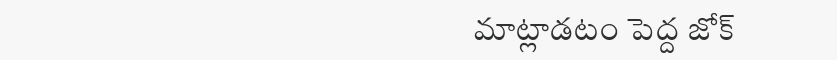మాట్లాడటం పెద్ద జోక్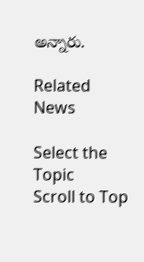అన్నారు.

Related News

Select the Topic
Scroll to Top